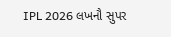IPL 2026 લખનૌ સુપર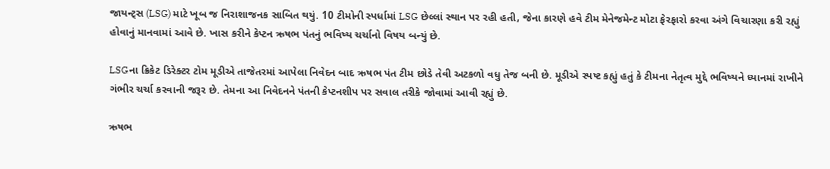જાયન્ટ્સ (LSG) માટે ખૂબ જ નિરાશાજનક સાબિત થયું. 10 ટીમોની સ્પર્ધામાં LSG છેલ્લાં સ્થાન પર રહી હતી, જેના કારણે હવે ટીમ મેનેજમેન્ટ મોટા ફેરફારો કરવા અંગે વિચારણા કરી રહ્યું હોવાનું માનવામાં આવે છે. ખાસ કરીને કેપ્ટન ઋષભ પંતનું ભવિષ્ય ચર્ચાનો વિષય બન્યું છે.

LSGના ક્રિકેટ ડિરેક્ટર ટોમ મૂડીએ તાજેતરમાં આપેલા નિવેદન બાદ ઋષભ પંત ટીમ છોડે તેવી અટકળો વધુ તેજ બની છે. મૂડીએ સ્પષ્ટ કહ્યું હતું કે ટીમના નેતૃત્વ મુદ્દે ભવિષ્યને ધ્યાનમાં રાખીને ગંભીર ચર્ચા કરવાની જરૂર છે. તેમના આ નિવેદનને પંતની કેપ્ટનશીપ પર સવાલ તરીકે જોવામાં આવી રહ્યું છે.

ઋષભ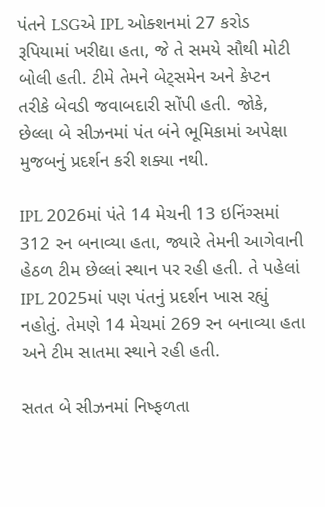પંતને LSGએ IPL ઓક્શનમાં 27 કરોડ રૂપિયામાં ખરીદ્યા હતા, જે તે સમયે સૌથી મોટી બોલી હતી. ટીમે તેમને બેટ્સમેન અને કેપ્ટન તરીકે બેવડી જવાબદારી સોંપી હતી. જોકે, છેલ્લા બે સીઝનમાં પંત બંને ભૂમિકામાં અપેક્ષા મુજબનું પ્રદર્શન કરી શક્યા નથી.

IPL 2026માં પંતે 14 મેચની 13 ઇનિંગ્સમાં 312 રન બનાવ્યા હતા, જ્યારે તેમની આગેવાની હેઠળ ટીમ છેલ્લાં સ્થાન પર રહી હતી. તે પહેલાં IPL 2025માં પણ પંતનું પ્રદર્શન ખાસ રહ્યું નહોતું. તેમણે 14 મેચમાં 269 રન બનાવ્યા હતા અને ટીમ સાતમા સ્થાને રહી હતી.

સતત બે સીઝનમાં નિષ્ફળતા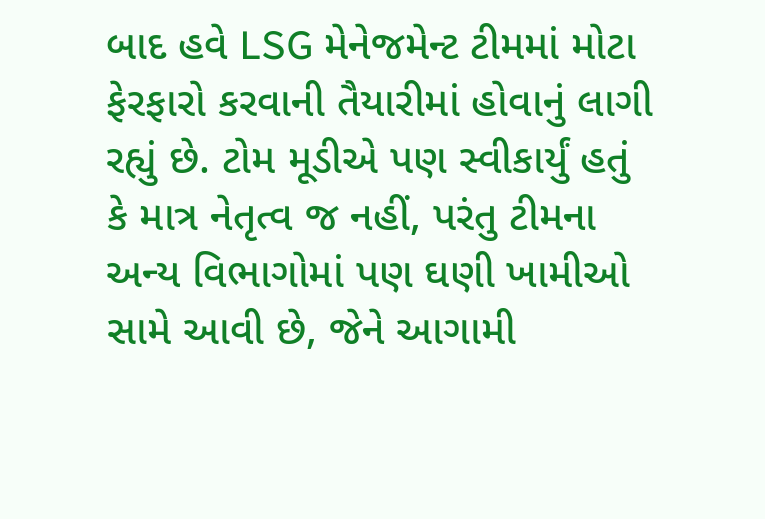બાદ હવે LSG મેનેજમેન્ટ ટીમમાં મોટા ફેરફારો કરવાની તૈયારીમાં હોવાનું લાગી રહ્યું છે. ટોમ મૂડીએ પણ સ્વીકાર્યું હતું કે માત્ર નેતૃત્વ જ નહીં, પરંતુ ટીમના અન્ય વિભાગોમાં પણ ઘણી ખામીઓ સામે આવી છે, જેને આગામી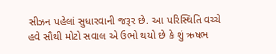સીઝન પહેલાં સુધારવાની જરૂર છે. આ પરિસ્થિતિ વચ્ચે હવે સૌથી મોટો સવાલ એ ઉભો થયો છે કે શું ઋષભ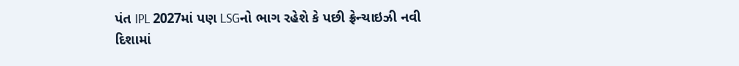પંત IPL 2027માં પણ LSGનો ભાગ રહેશે કે પછી ફ્રેન્ચાઇઝી નવી દિશામાં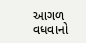આગળ વધવાનો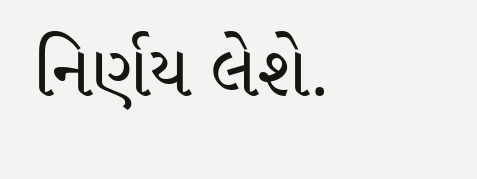નિર્ણય લેશે.